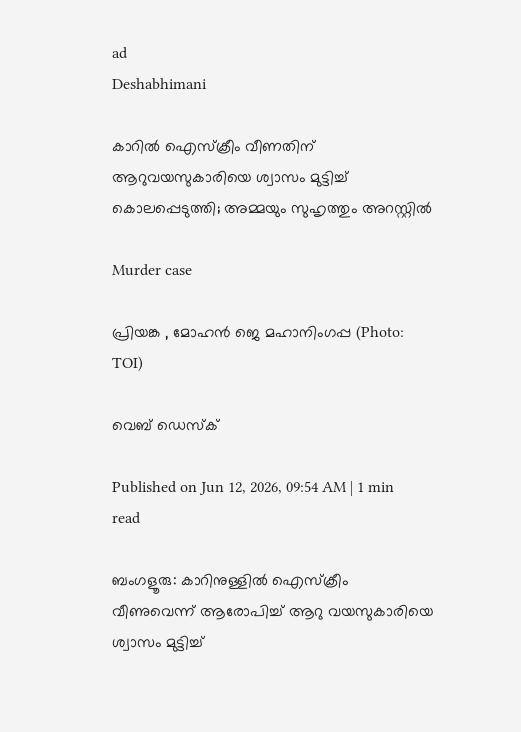ad
Deshabhimani

കാറിൽ ഐസ്ക്രീം വീണതിന് ആറുവയസുകാരിയെ ശ്വാസം മുട്ടിച്ച് കൊലപ്പെടുത്തി; അമ്മയും സുഹൃത്തും അറസ്റ്റിൽ

Murder case

പ്രിയങ്ക , മോഹൻ ജെ മഹാനിംഗപ്പ (Photo: TOI)

വെബ് ഡെസ്ക്

Published on Jun 12, 2026, 09:54 AM | 1 min read

ബംഗളൂരു: കാറിനുള്ളിൽ ഐസ്ക്രീം വീണുവെന്ന് ആരോപിച്ച് ആറു വയസുകാരിയെ ശ്വാസം മുട്ടിച്ച്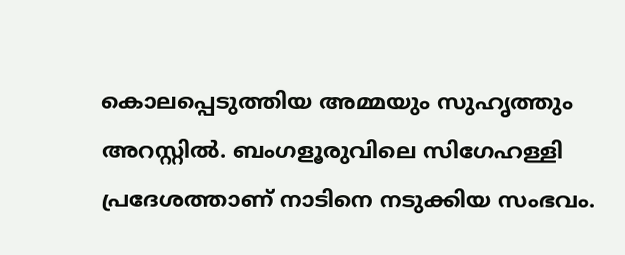കൊലപ്പെടുത്തിയ അമ്മയും സുഹൃത്തും അറസ്റ്റിൽ. ബംഗളൂരുവിലെ സിഗേഹള്ളി പ്രദേശത്താണ് നാടിനെ നടുക്കിയ സംഭവം.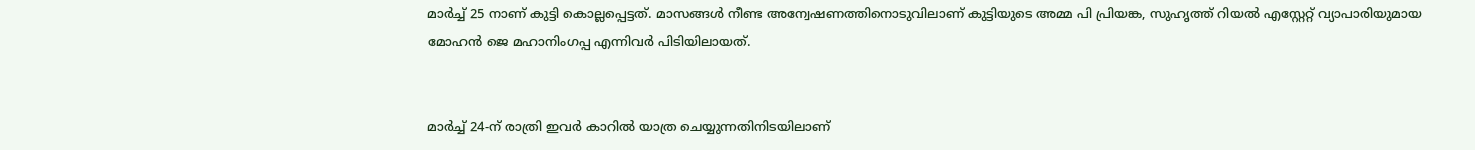മാർച്ച് 25 നാണ് കുട്ടി കൊല്ലപ്പെട്ടത്. മാസങ്ങൾ നീണ്ട അന്വേഷണത്തിനൊടുവിലാണ് കുട്ടിയുടെ അമ്മ പി പ്രിയങ്ക, സുഹൃത്ത് റിയൽ എസ്റ്റേറ്റ് വ്യാപാരിയുമായ മോഹൻ ജെ മഹാനിംഗപ്പ എന്നിവർ പിടിയിലായത്.


മാർച്ച് 24-ന് രാത്രി ഇവർ കാറിൽ യാത്ര ചെയ്യുന്നതിനിടയിലാണ്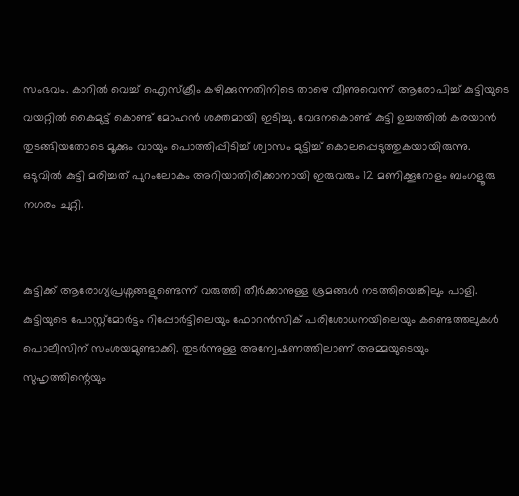സംഭവം. കാറിൽ വെച്ച് ഐസ്ക്രീം കഴിക്കുന്നതിനിടെ താഴെ വീണുവെന്ന് ആരോപിച്ച് കുട്ടിയുടെ വയറ്റിൽ കൈമുട്ട് കൊണ്ട് മോഹൻ ശക്തമായി ഇടിച്ചു. വേദനകൊണ്ട് കുട്ടി ഉച്ചത്തിൽ കരയാൻ തുടങ്ങിയതോടെ മൂക്കും വായും പൊത്തിപ്പിടിച്ച് ശ്വാസം മുട്ടിച്ച് കൊലപ്പെടുത്തുകയായിരുന്നു. ഒടുവിൽ കുട്ടി മരിച്ചത് പുറംലോകം അറിയാതിരിക്കാനായി ഇരുവരും 12 മണിക്കൂറോളം ബംഗളൂരു നഗരം ചുറ്റി.


കുട്ടിക്ക് ആരോഗ്യപ്രശ്നങ്ങളുണ്ടെന്ന് വരുത്തി തീര്‍ക്കാനുള്ള ശ്രമങ്ങള്‍ നടത്തിയെങ്കിലും പാളി. കുട്ടിയുടെ പോസ്റ്റ്‌മോർട്ടം റിപ്പോർട്ടിലെയും ഫോറൻസിക് പരിശോധനയിലെയും കണ്ടെത്തലുകൾ പൊലീസിന് സംശയമുണ്ടാക്കി. തുടർന്നുള്ള അന്വേഷണത്തിലാണ് അമ്മയുടെയും സുഹൃത്തിന്റെയും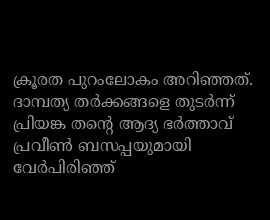ക്രൂരത പുറംലോകം അറിഞ്ഞത്. ദാമ്പത്യ തർക്കങ്ങളെ തുടർന്ന് പ്രിയങ്ക തന്റെ ആദ്യ ഭർത്താവ് പ്രവീൺ ബസപ്പയുമായി വേർപിരിഞ്ഞ്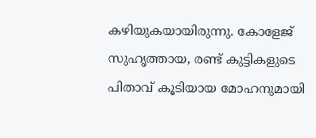കഴിയുകയായിരുന്നു. കോളേജ് സുഹൃത്തായ, രണ്ട് കുട്ടികളുടെ പിതാവ് കൂടിയായ മോഹനുമായി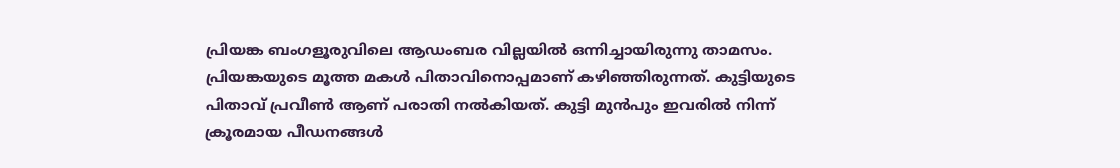പ്രിയങ്ക ബംഗളൂരുവിലെ ആഡംബര വില്ലയിൽ ഒന്നിച്ചായിരുന്നു താമസം. പ്രിയങ്കയുടെ മൂത്ത മകൾ പിതാവിനൊപ്പമാണ് കഴിഞ്ഞിരുന്നത്. കുട്ടിയുടെ പിതാവ് പ്രവീൺ ആണ് പരാതി നൽകിയത്. കുട്ടി മുൻപും ഇവരിൽ നിന്ന് ക്രൂരമായ പീഡനങ്ങൾ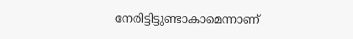നേരിട്ടിട്ടുണ്ടാകാമെന്നാണ്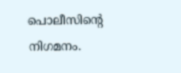പൊലീസിന്റെ നിഗമനം.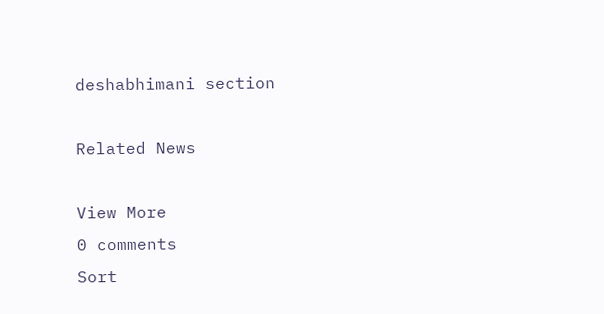deshabhimani section

Related News

View More
0 comments
Sort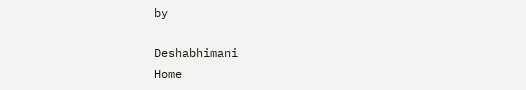by

Deshabhimani
Home